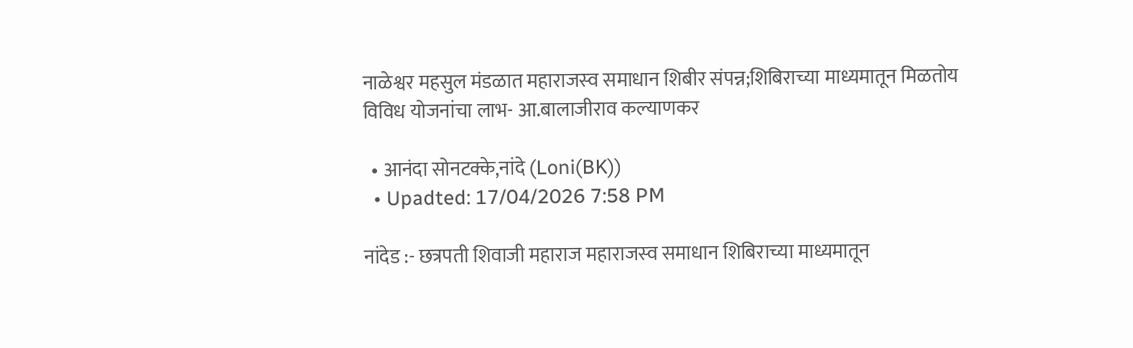नाळेश्वर महसुल मंडळात महाराजस्‍व समाधान शिबीर संपन्न;शिबिराच्या माध्यमातून मिळतोय विविध योजनांचा लाभ- आ.बालाजीराव कल्याणकर

  • आनंदा सोनटक्के,नांदे (Loni(BK))
  • Upadted: 17/04/2026 7:58 PM

नांदेड :- छत्रपती शिवाजी महाराज महाराजस्‍व समाधान शिबिराच्या माध्यमातून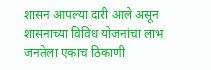शासन आपल्या दारी आले असून शासनाच्या विविध योजनांचा लाभ जनतेला एकाच ठिकाणी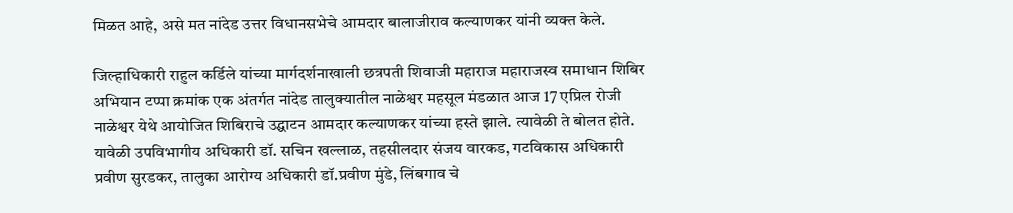मिळत आहे, असे मत नांदेड उत्तर विधानसभेचे आमदार बालाजीराव कल्याणकर यांनी व्यक्त केले.

जिल्हाधिकारी राहुल कर्डिले यांच्या मार्गदर्शनाखाली छत्रपती शिवाजी महाराज महाराजस्‍व समाधान शिबिर अभियान टप्पा क्रमांक एक अंतर्गत नांदेड तालुक्यातील नाळेश्वर महसूल मंडळात आज 17 एप्रिल रोजी नाळेश्वर येथे आयोजित शिबिराचे उद्घाटन आमदार कल्याणकर यांच्या हस्ते झाले. त्यावेळी ते बोलत होते. यावेळी उपविभागीय अधिकारी डॉ. सचिन खल्लाळ, तहसीलदार संजय वारकड, गटविकास अधिकारी प्रवीण सुरडकर, तालुका आरोग्य अधिकारी डॉ.प्रवीण मुंडे, लिंबगाव चे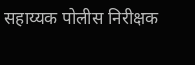सहाय्यक पोलीस निरीक्षक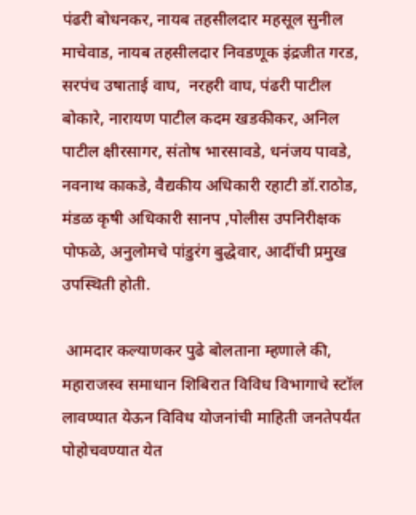पंढरी बोधनकर, नायब तहसीलदार महसूल सुनील माचेवाड, नायब तहसीलदार निवडणूक इंद्रजीत गरड, सरपंच उषाताई वाघ,  नरहरी वाघ, पंढरी पाटील बोकारे, नारायण पाटील कदम खडकीकर, अनिल पाटील क्षीरसागर, संतोष भारसावडे, धनंजय पावडे, नवनाथ काकडे, वैद्यकीय अधिकारी रहाटी डॉ.राठोड, मंडळ कृषी अधिकारी सानप ,पोलीस उपनिरीक्षक पोफळे, अनुलोमचे पांडुरंग बुद्धेवार, आदींची प्रमुख उपस्थिती होती.

 आमदार कल्याणकर पुढे बोलताना म्हणाले की, महाराजस्‍व समाधान शिबिरात विविध विभागाचे स्टॉल लावण्यात येऊन विविध योजनांची माहिती जनतेपर्यंत पोहोचवण्यात येत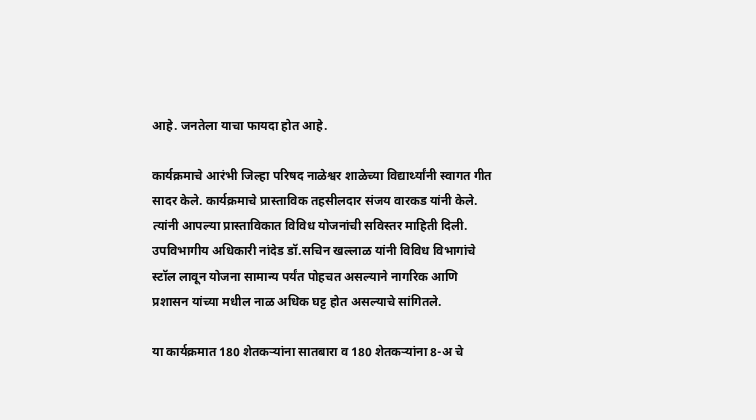आहे. जनतेला याचा फायदा होत आहे.

कार्यक्रमाचे आरंभी जिल्हा परिषद नाळेश्वर शाळेच्या विद्यार्थ्यांनी स्वागत गीत सादर केले. कार्यक्रमाचे प्रास्ताविक तहसीलदार संजय वारकड यांनी केले. त्यांनी आपल्या प्रास्ताविकात विविध योजनांची सविस्तर माहिती दिली. उपविभागीय अधिकारी नांदेड डॉ.सचिन खल्लाळ यांनी विविध विभागांचे स्टॉल लावून योजना सामान्य पर्यंत पोहचत असल्याने नागरिक आणि प्रशासन यांच्‍या मधील नाळ अधिक घट्ट होत असल्याचे सांगितले.

या कार्यक्रमात 180 शेतकऱ्यांना सातबारा व 180 शेतकऱ्यांना 8-अ चे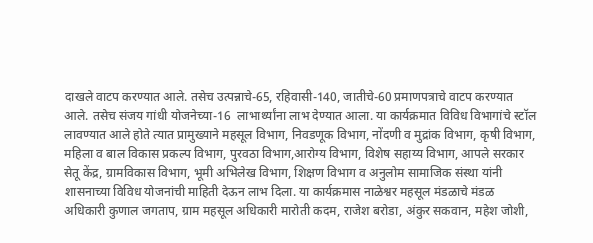दाखले वाटप करण्यात आले. तसेच उत्पन्नाचे-65, रहिवासी-140, जातीचे-60 प्रमाणपत्राचे वाटप करण्यात आले. तसेच संजय गांधी योजनेच्या-16  लाभार्थ्यांना लाभ देण्यात आला. या कार्यक्रमात विविध विभागांचे स्टॉल लावण्यात आले होते त्यात प्रामुख्याने महसूल विभाग, निवडणूक विभाग, नोंदणी व मुद्रांक विभाग, कृषी विभाग, महिला व बाल विकास प्रकल्प विभाग, पुरवठा विभाग,आरोग्य विभाग, विशेष सहाय्य विभाग, आपले सरकार सेतू केंद्र, ग्रामविकास विभाग, भूमी अभिलेख विभाग, शिक्षण विभाग व अनुलोम सामाजिक संस्था यांनी शासनाच्या विविध योजनांची माहिती देऊन लाभ दिला. या कार्यक्रमास नाळेश्वर महसूल मंडळाचे मंडळ अधिकारी कुणाल जगताप, ग्राम महसूल अधिकारी मारोती कदम, राजेश बरोडा, अंकुर सकवान, महेश जोशी,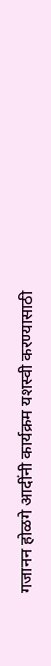गजानन होळगे आदींनी कार्यक्रम यशस्वी करण्यासाठी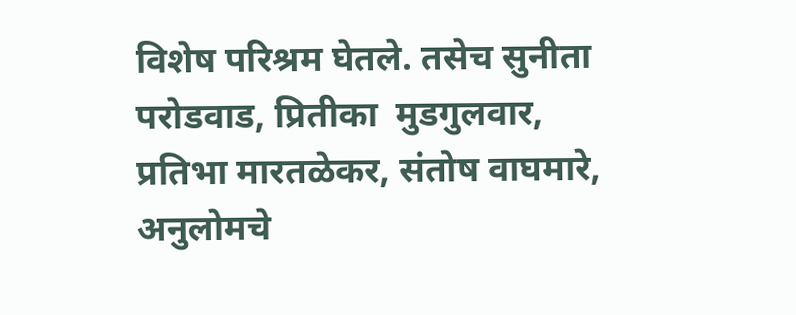विशेष परिश्रम घेतले. तसेच सुनीता परोडवाड, प्रितीका  मुडगुलवार, प्रतिभा मारतळेकर, संतोष वाघमारे, अनुलोमचे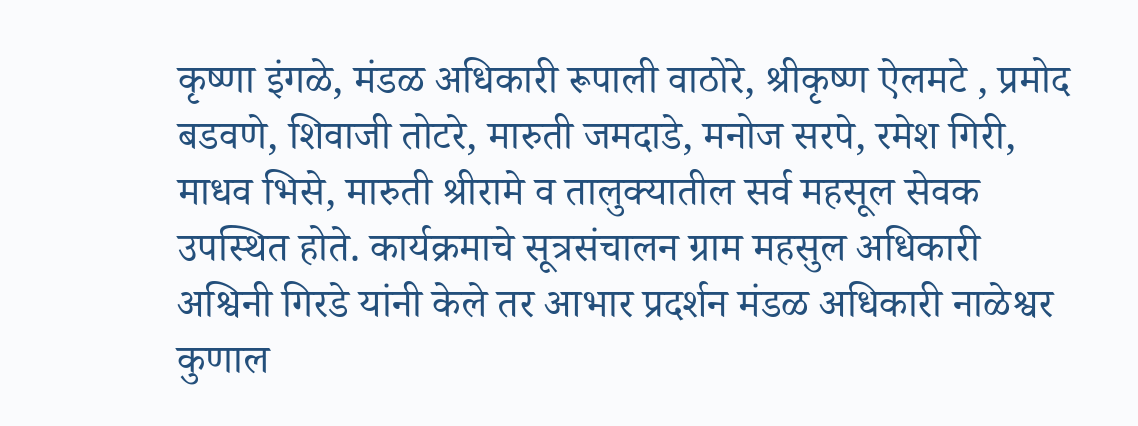कृष्‍णा इंगळे, मंडळ अधिकारी रूपाली वाठोरे, श्रीकृष्ण ऐलमटे , प्रमोद बडवणे, शिवाजी तोटरे, मारुती जमदाडे, मनोज सरपे, रमेश गिरी, माधव भिसे, मारुती श्रीरामे व तालुक्यातील सर्व महसूल सेवक उपस्थित होते. कार्यक्रमाचे सूत्रसंचालन ग्राम महसुल अधिकारी अश्विनी गिरडे यांनी केले तर आभार प्रदर्शन मंडळ अधिकारी नाळेश्वर कुणाल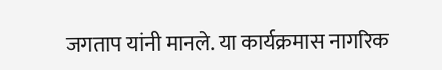जगताप यांनी मानले. या कार्यक्रमास नागरिक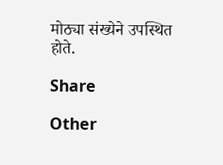मोठ्या संख्येने उपस्थित होते.

Share

Other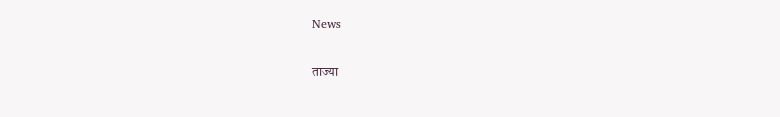News

ताज्या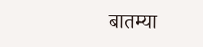बातम्या